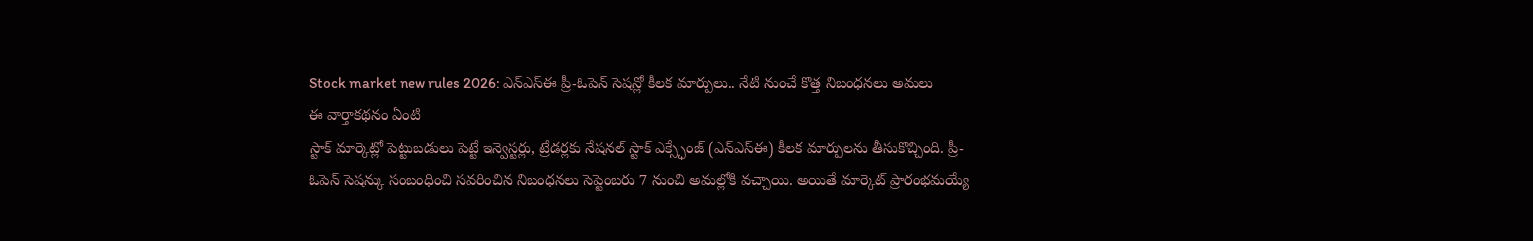Stock market new rules 2026: ఎన్ఎస్ఈ ప్రీ-ఓపెన్ సెషన్లో కీలక మార్పులు.. నేటి నుంచే కొత్త నిబంధనలు అమలు
ఈ వార్తాకథనం ఏంటి
స్టాక్ మార్కెట్లో పెట్టుబడులు పెట్టే ఇన్వెస్టర్లు, ట్రేడర్లకు నేషనల్ స్టాక్ ఎక్స్ఛేంజ్ (ఎన్ఎస్ఈ) కీలక మార్పులను తీసుకొచ్చింది. ప్రీ-ఓపెన్ సెషన్కు సంబంధించి సవరించిన నిబంధనలు సెప్టెంబరు 7 నుంచి అమల్లోకి వచ్చాయి. అయితే మార్కెట్ ప్రారంభమయ్యే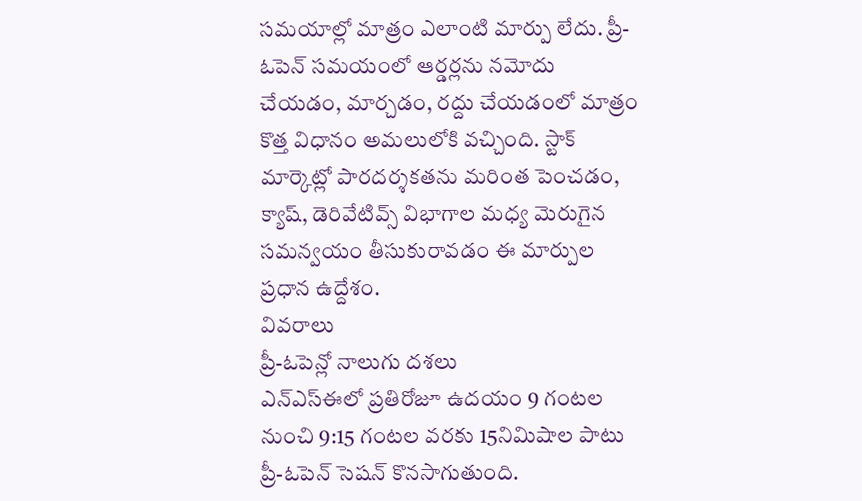సమయాల్లో మాత్రం ఎలాంటి మార్పు లేదు. ప్రీ-ఓపెన్ సమయంలో ఆర్డర్లను నమోదు చేయడం, మార్చడం, రద్దు చేయడంలో మాత్రం కొత్త విధానం అమలులోకి వచ్చింది. స్టాక్ మార్కెట్లో పారదర్శకతను మరింత పెంచడం, క్యాష్, డెరివేటివ్స్ విభాగాల మధ్య మెరుగైన సమన్వయం తీసుకురావడం ఈ మార్పుల ప్రధాన ఉద్దేశం.
వివరాలు
ప్రీ-ఓపెన్లో నాలుగు దశలు
ఎన్ఎస్ఈలో ప్రతిరోజూ ఉదయం 9 గంటల నుంచి 9:15 గంటల వరకు 15నిమిషాల పాటు ప్రీ-ఓపెన్ సెషన్ కొనసాగుతుంది.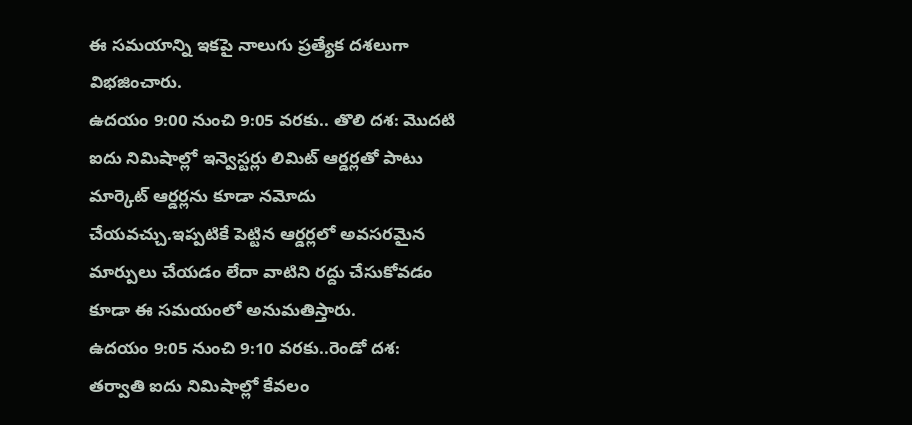ఈ సమయాన్ని ఇకపై నాలుగు ప్రత్యేక దశలుగా విభజించారు.
ఉదయం 9:00 నుంచి 9:05 వరకు.. తొలి దశ: మొదటి ఐదు నిమిషాల్లో ఇన్వెస్టర్లు లిమిట్ ఆర్డర్లతో పాటు మార్కెట్ ఆర్డర్లను కూడా నమోదు చేయవచ్చు.ఇప్పటికే పెట్టిన ఆర్డర్లలో అవసరమైన మార్పులు చేయడం లేదా వాటిని రద్దు చేసుకోవడం కూడా ఈ సమయంలో అనుమతిస్తారు.
ఉదయం 9:05 నుంచి 9:10 వరకు..రెండో దశ: తర్వాతి ఐదు నిమిషాల్లో కేవలం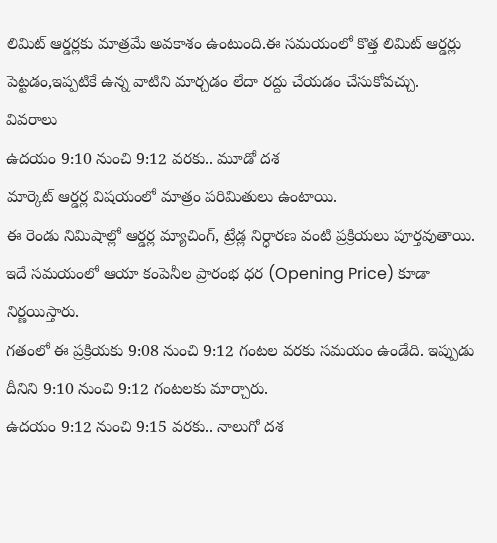లిమిట్ ఆర్డర్లకు మాత్రమే అవకాశం ఉంటుంది.ఈ సమయంలో కొత్త లిమిట్ ఆర్డర్లు పెట్టడం,ఇప్పటికే ఉన్న వాటిని మార్చడం లేదా రద్దు చేయడం చేసుకోవచ్చు.
వివరాలు
ఉదయం 9:10 నుంచి 9:12 వరకు.. మూడో దశ
మార్కెట్ ఆర్డర్ల విషయంలో మాత్రం పరిమితులు ఉంటాయి.
ఈ రెండు నిమిషాల్లో ఆర్డర్ల మ్యాచింగ్, ట్రేడ్ల నిర్ధారణ వంటి ప్రక్రియలు పూర్తవుతాయి.
ఇదే సమయంలో ఆయా కంపెనీల ప్రారంభ ధర (Opening Price) కూడా నిర్ణయిస్తారు.
గతంలో ఈ ప్రక్రియకు 9:08 నుంచి 9:12 గంటల వరకు సమయం ఉండేది. ఇప్పుడు దీనిని 9:10 నుంచి 9:12 గంటలకు మార్చారు.
ఉదయం 9:12 నుంచి 9:15 వరకు.. నాలుగో దశ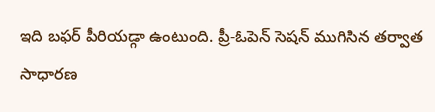ఇది బఫర్ పీరియడ్గా ఉంటుంది. ప్రీ-ఓపెన్ సెషన్ ముగిసిన తర్వాత సాధారణ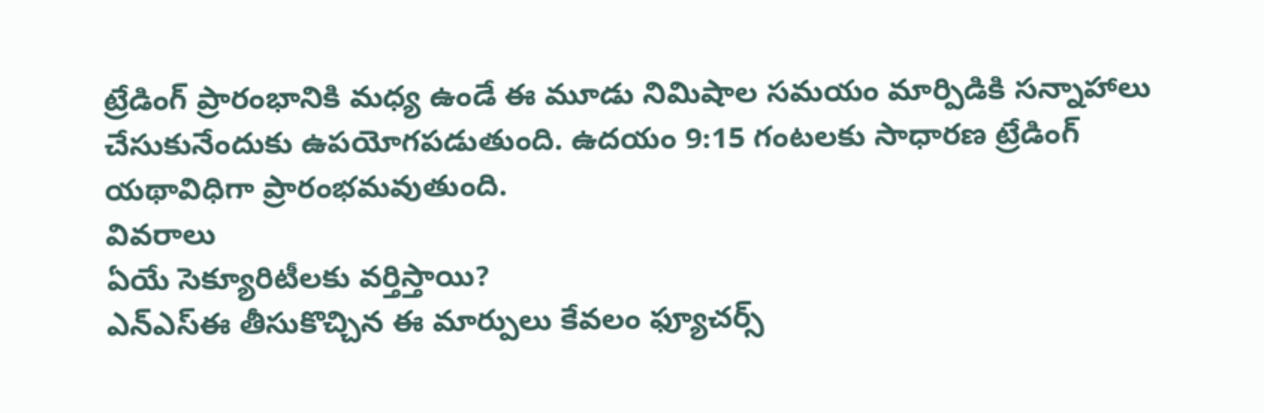ట్రేడింగ్ ప్రారంభానికి మధ్య ఉండే ఈ మూడు నిమిషాల సమయం మార్పిడికి సన్నాహాలు చేసుకునేందుకు ఉపయోగపడుతుంది. ఉదయం 9:15 గంటలకు సాధారణ ట్రేడింగ్ యథావిధిగా ప్రారంభమవుతుంది.
వివరాలు
ఏయే సెక్యూరిటీలకు వర్తిస్తాయి?
ఎన్ఎస్ఈ తీసుకొచ్చిన ఈ మార్పులు కేవలం ఫ్యూచర్స్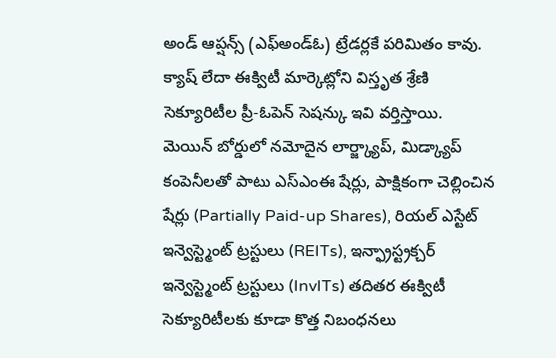అండ్ ఆప్షన్స్ (ఎఫ్అండ్ఓ) ట్రేడర్లకే పరిమితం కావు.
క్యాష్ లేదా ఈక్విటీ మార్కెట్లోని విస్తృత శ్రేణి సెక్యూరిటీల ప్రీ-ఓపెన్ సెషన్కు ఇవి వర్తిస్తాయి.
మెయిన్ బోర్డులో నమోదైన లార్జ్క్యాప్, మిడ్క్యాప్ కంపెనీలతో పాటు ఎస్ఎంఈ షేర్లు, పాక్షికంగా చెల్లించిన షేర్లు (Partially Paid-up Shares), రియల్ ఎస్టేట్ ఇన్వెస్ట్మెంట్ ట్రస్టులు (REITs), ఇన్ఫ్రాస్ట్రక్చర్ ఇన్వెస్ట్మెంట్ ట్రస్టులు (InvITs) తదితర ఈక్విటీ సెక్యూరిటీలకు కూడా కొత్త నిబంధనలు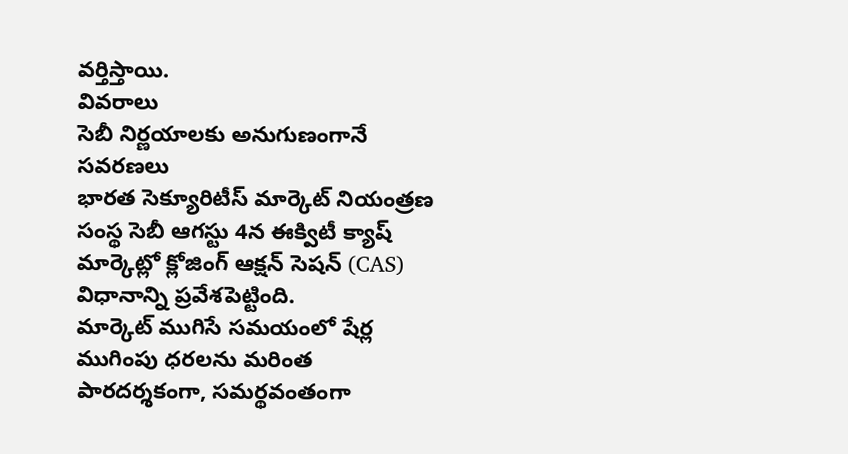వర్తిస్తాయి.
వివరాలు
సెబీ నిర్ణయాలకు అనుగుణంగానే సవరణలు
భారత సెక్యూరిటీస్ మార్కెట్ నియంత్రణ సంస్థ సెబీ ఆగస్టు 4న ఈక్విటీ క్యాష్ మార్కెట్లో క్లోజింగ్ ఆక్షన్ సెషన్ (CAS) విధానాన్ని ప్రవేశపెట్టింది.
మార్కెట్ ముగిసే సమయంలో షేర్ల ముగింపు ధరలను మరింత పారదర్శకంగా, సమర్థవంతంగా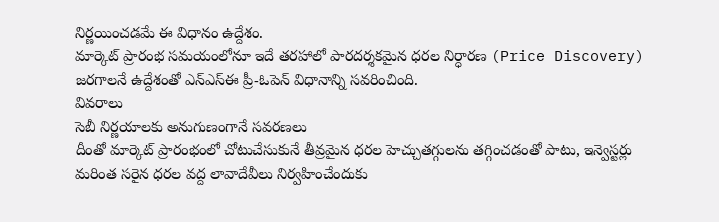నిర్ణయించడమే ఈ విధానం ఉద్దేశం.
మార్కెట్ ప్రారంభ సమయంలోనూ ఇదే తరహాలో పారదర్శకమైన ధరల నిర్ధారణ (Price Discovery) జరగాలనే ఉద్దేశంతో ఎన్ఎస్ఈ ప్రీ-ఓపెన్ విధానాన్ని సవరించింది.
వివరాలు
సెబీ నిర్ణయాలకు అనుగుణంగానే సవరణలు
దీంతో మార్కెట్ ప్రారంభంలో చోటుచేసుకునే తీవ్రమైన ధరల హెచ్చుతగ్గులను తగ్గించడంతో పాటు, ఇన్వెస్టర్లు మరింత సరైన ధరల వద్ద లావాదేవీలు నిర్వహించేందుకు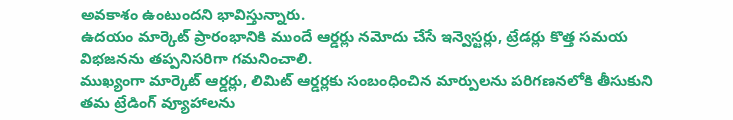అవకాశం ఉంటుందని భావిస్తున్నారు.
ఉదయం మార్కెట్ ప్రారంభానికి ముందే ఆర్డర్లు నమోదు చేసే ఇన్వెస్టర్లు, ట్రేడర్లు కొత్త సమయ విభజనను తప్పనిసరిగా గమనించాలి.
ముఖ్యంగా మార్కెట్ ఆర్డర్లు, లిమిట్ ఆర్డర్లకు సంబంధించిన మార్పులను పరిగణనలోకి తీసుకుని తమ ట్రేడింగ్ వ్యూహాలను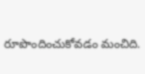రూపొందించుకోవడం మంచిది.